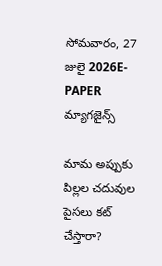సోమవారం, 27 జులై 2026E-PAPER
మ్యాగజైన్స్

మామ అప్పుకు పిల్లల చదువుల పైసలు కట్ చేస్తారా?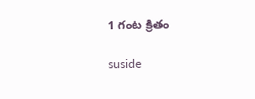1 గంట క్రితం

suside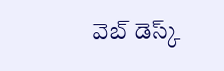వెబ్ డెస్క్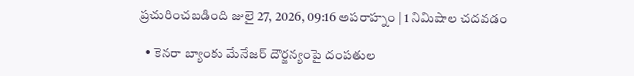ప్రచురించబడింది జులై 27, 2026, 09:16 అపరాహ్నం | 1 నిమిషాల చదవడం

  • కెనరా బ్యాంకు మేనేజర్ దౌర్జన్యంపై దంపతుల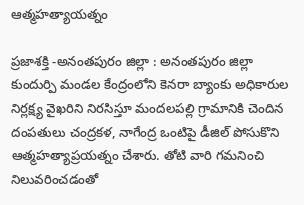ఆత్మహత్యాయత్నం

ప్రజాశక్తి -అనంతపురం జిల్లా : అనంతపురం జిల్లా కుందుర్పి మండల కేంద్రంలోని కెనరా బ్యాంకు అధికారుల నిర్లక్ష్య వైఖరిని నిరసిస్తూ మందలపల్లి గ్రామానికి చెందిన దంపతులు చంద్రకళ, నాగేంద్ర ఒంటిపై డీజిల్ పోసుకొని ఆత్మహత్యాప్రయత్నం చేశారు. తోటి వారి గమనించి నిలువరించడంతో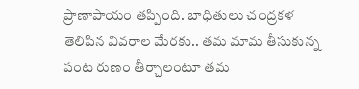ప్రాణాపాయం తప్పింది. బాధితులు చంద్రకళ తెలిపిన వివరాల మేరకు.. తమ మామ తీసుకున్న పంట రుణం తీర్చాలంటూ తమ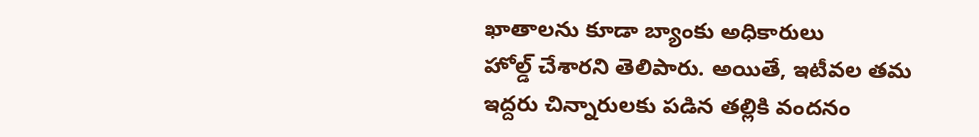ఖాతాలను కూడా బ్యాంకు అధికారులు హోల్డ్‌ ‌చేశారని తెలిపారు. అయితే, ఇటీవల తమ ఇద్దరు చిన్నారులకు పడిన తల్లికి వందనం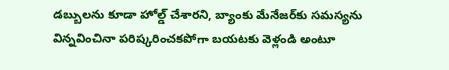డబ్బులను కూడా హోల్డ్‌ ‌చేశారని, బ్యాంకు మేనేజర్‌‌కు సమస్యను విన్నవించినా పరిష్కరించకపోగా బయటకు వెళ్లండి అంటూ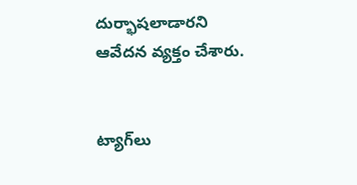దుర్భాషలాడారని ఆవేదన వ్యక్తం చేశారు.


ట్యాగ్‌లు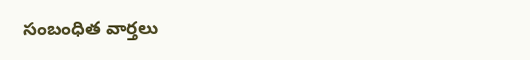సంబంధిత వార్తలు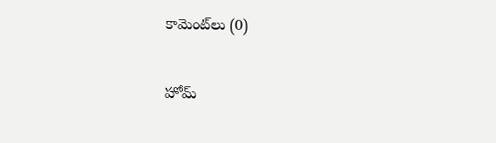కామెంట్‌లు (0)

హోమ్